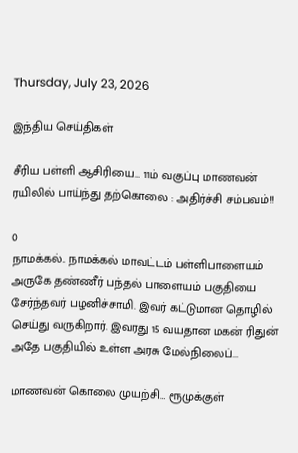Thursday, July 23, 2026

இந்திய செய்திகள்

சீரிய பள்ளி ஆசிரியை… 11ம் வகுப்பு மாணவன் ரயிலில் பாய்ந்து தற்கொலை : அதிர்ச்சி சம்பவம்!!

0
நாமக்கல்.. நாமக்கல் மாவட்டம் பள்ளிபாளையம் அருகே தண்ணீர் பந்தல் பாளையம் பகுதியை சேர்ந்தவர் பழனிச்சாமி. இவர் கட்டுமான தொழில் செய்து வருகிறார். இவரது 15 வயதான மகன் ரிதுன் அதே பகுதியில் உள்ள அரசு மேல்நிலைப்...

மாணவன் கொலை முயற்சி… ரூமுக்குள்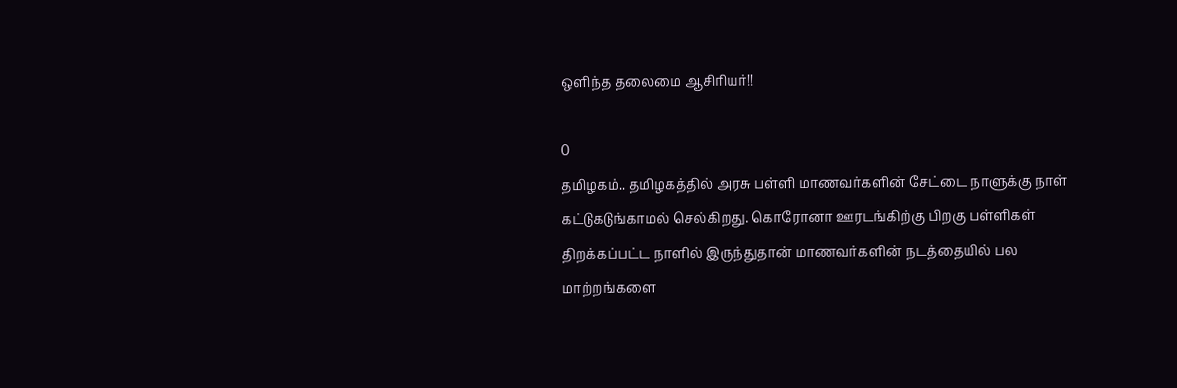ஒளிந்த தலைமை ஆசிரியர்!!

0
தமிழகம்.. தமிழகத்தில் அரசு பள்ளி மாணவர்களின் சேட்டை நாளுக்கு நாள் கட்டுகடுங்காமல் செல்கிறது. கொரோனா ஊரடங்கிற்கு பிறகு பள்ளிகள் திறக்கப்பட்ட நாளில் இருந்துதான் மாணவர்களின் நடத்தையில் பல மாற்றங்களை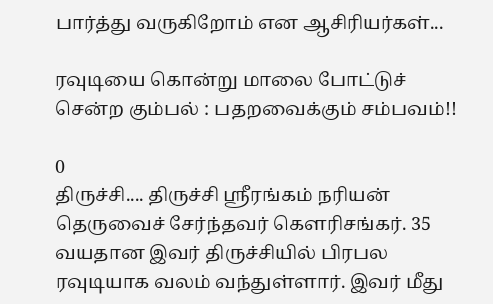பார்த்து வருகிறோம் என ஆசிரியர்கள்...

ரவுடியை கொன்று மாலை போட்டுச் சென்ற கும்பல் : பதறவைக்கும் சம்பவம்!!

0
திருச்சி.... திருச்சி ஸ்ரீரங்கம் நரியன் தெருவைச் சேர்ந்தவர் கௌரிசங்கர். 35 வயதான இவர் திருச்சியில் பிரபல ரவுடியாக வலம் வந்துள்ளார். இவர் மீது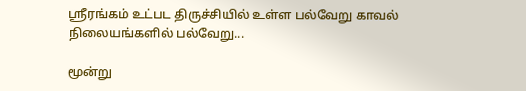ஸ்ரீரங்கம் உட்பட திருச்சியில் உள்ள பல்வேறு காவல் நிலையங்களில் பல்வேறு...

மூன்று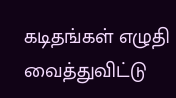கடிதங்கள் எழுதி வைத்துவிட்டு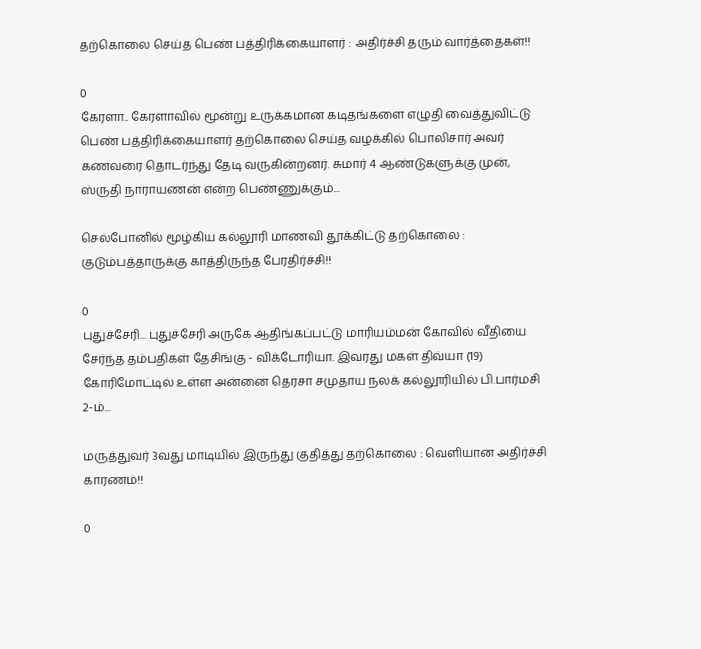தற்கொலை செய்த பெண் பத்திரிக்கையாளர் : அதிர்ச்சி தரும் வார்த்தைகள்!!

0
கேரளா.. கேரளாவில் மூன்று உருக்கமான கடிதங்களை எழுதி வைத்துவிட்டு பெண் பத்திரிக்கையாளர் தற்கொலை செய்த வழக்கில் பொலிசார் அவர் கணவரை தொடர்ந்து தேடி வருகின்றனர். சுமார் 4 ஆண்டுகளுக்கு முன், ஸ்ருதி நாராயணன் என்ற பெண்ணுக்கும்...

செல்போனில் மூழ்கிய கல்லூரி மாணவி தூக்கிட்டு தற்கொலை : குடும்பத்தாருக்கு காத்திருந்த பேரதிர்ச்சி!!

0
புதுச்சேரி... புதுச்சேரி அருகே ஆதிங்கப்பட்டு மாரியம்மன் கோவில் வீதியை சேர்ந்த தம்பதிகள் தேசிங்கு - விக்டோரியா. இவரது மகள் திவ்யா (19) கோரிமோட்டில் உள்ள அன்னை தெரசா சமுதாய நலக் கல்லூரியில் பி.பார்மசி 2-ம்...

மருத்துவர் 3வது மாடியில் இருந்து குதித்து தற்கொலை : வெளியான அதிர்ச்சி காரணம்!!

0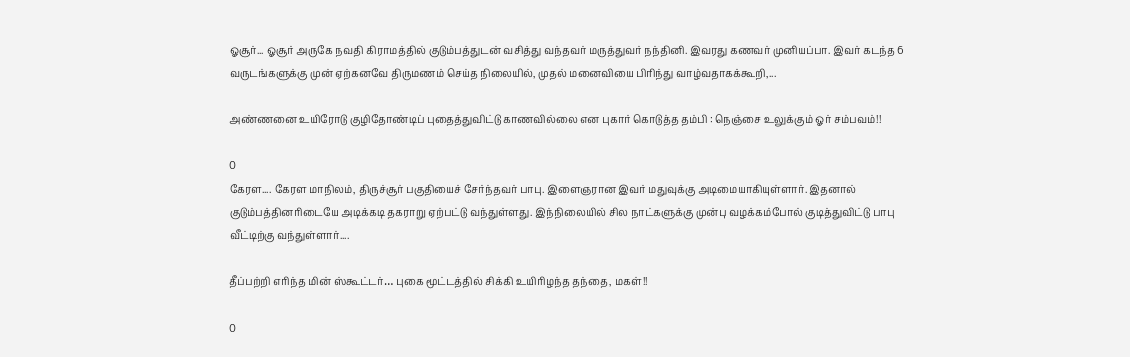ஓசூர்... ஓசூர் அருகே நவதி கிராமத்தில் குடும்பத்துடன் வசித்து வந்தவர் மருத்துவர் நந்தினி. இவரது கணவர் முனியப்பா. இவர் கடந்த 6 வருடங்களுக்கு முன் ஏற்கனவே திருமணம் செய்த நிலையில், முதல் மனைவியை பிரிந்து வாழ்வதாகக்கூறி,...

அண்ணனை உயிரோடு குழிதோண்டிப் புதைத்துவிட்டு காணவில்லை என புகார் கொடுத்த தம்பி : நெஞ்சை உலுக்கும் ஓர் சம்பவம்!!

0
கேரள.... கேரள மாநிலம், திருச்சூர் பகுதியைச் சேர்ந்தவர் பாபு. இளைஞரான இவர் மதுவுக்கு அடிமையாகியுள்ளார். இதனால் குடும்பத்தினரிடையே அடிக்கடி தகராறு ஏற்பட்டு வந்துள்ளது. இந்நிலையில் சில நாட்களுக்கு முன்பு வழக்கம்போல் குடித்துவிட்டு பாபு வீட்டிற்கு வந்துள்ளார்....

தீப்பற்றி எரிந்த மின் ஸ்கூட்டர்… புகை மூட்டத்தில் சிக்கி உயிரிழந்த தந்தை, மகள்!!

0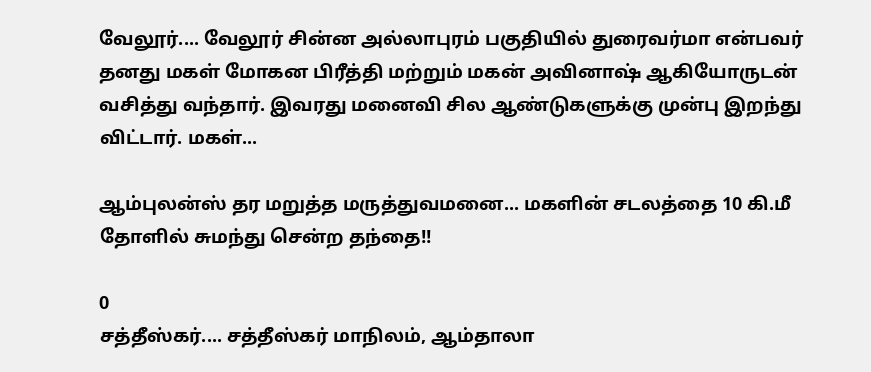வேலூர்.... வேலூர் சின்ன அல்லாபுரம் பகுதியில் துரைவர்மா என்பவர் தனது மகள் மோகன பிரீத்தி மற்றும் மகன் அவினாஷ் ஆகியோருடன் வசித்து வந்தார். இவரது மனைவி சில ஆண்டுகளுக்கு முன்பு இறந்து விட்டார். மகள்...

ஆம்புலன்ஸ் தர மறுத்த மருத்துவமனை... மகளின் சடலத்தை 10 கி.மீ தோளில் சுமந்து சென்ற தந்தை!!

0
சத்தீஸ்கர்.... சத்தீஸ்கர் மாநிலம், ஆம்தாலா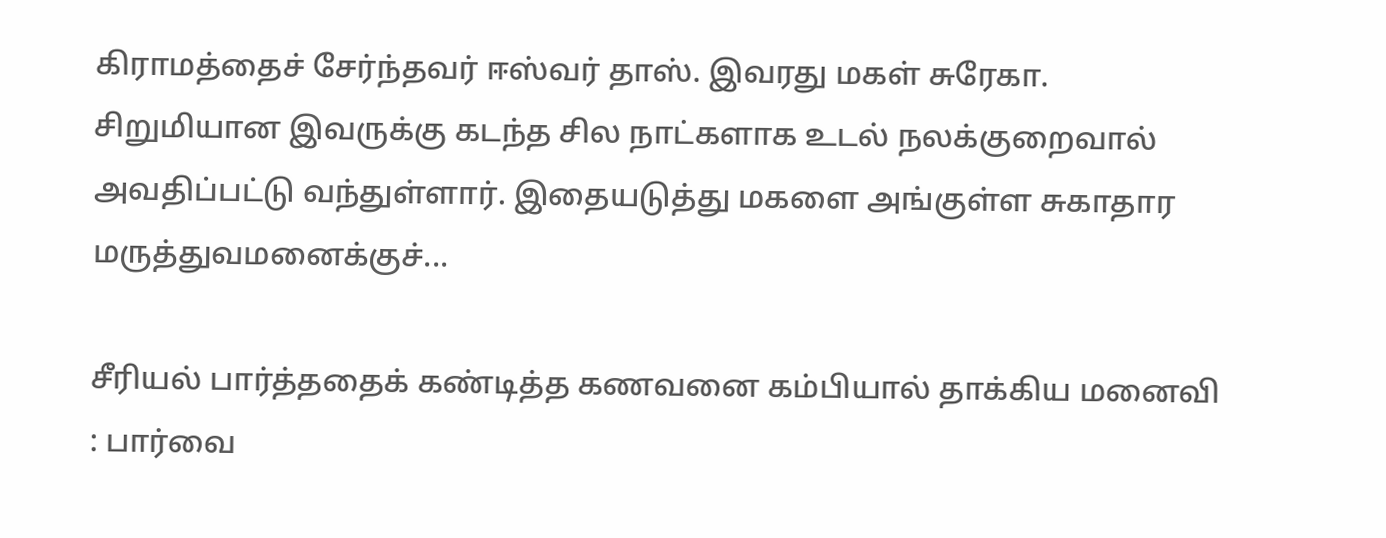கிராமத்தைச் சேர்ந்தவர் ஈஸ்வர் தாஸ். இவரது மகள் சுரேகா. சிறுமியான இவருக்கு கடந்த சில நாட்களாக உடல் நலக்குறைவால் அவதிப்பட்டு வந்துள்ளார். இதையடுத்து மகளை அங்குள்ள சுகாதார மருத்துவமனைக்குச்...

சீரியல் பார்த்ததைக் கண்டித்த கணவனை கம்பியால் தாக்கிய மனைவி : பார்வை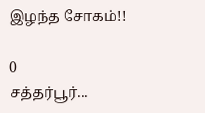இழந்த சோகம்!!

0
சத்தர்பூர்...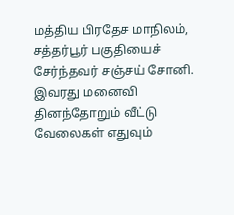மத்திய பிரதேச மாநிலம், சத்தர்பூர் பகுதியைச் சேர்ந்தவர் சஞ்சய் சோனி. இவரது மனைவி தினந்தோறும் வீட்டு வேலைகள் எதுவும்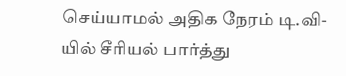செய்யாமல் அதிக நேரம் டி.வி-யில் சீரியல் பார்த்து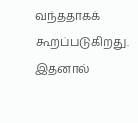வந்ததாகக் கூறப்படுகிறது. இதனால்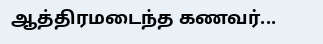ஆத்திரமடைந்த கணவர்...